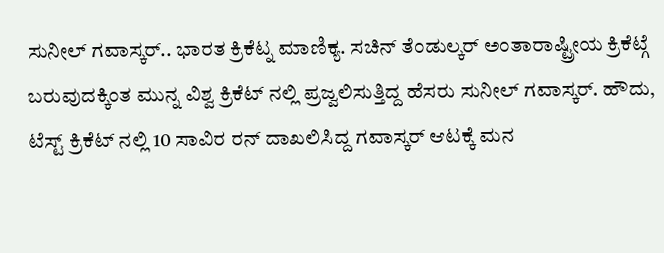ಸುನೀಲ್ ಗವಾಸ್ಕರ್.. ಭಾರತ ಕ್ರಿಕೆಟ್ನ ಮಾಣಿಕ್ಯ. ಸಚಿನ್ ತೆಂಡುಲ್ಕರ್ ಅಂತಾರಾಷ್ಟ್ರೀಯ ಕ್ರಿಕೆಟ್ಗೆ ಬರುವುದಕ್ಕಿಂತ ಮುನ್ನ ವಿಶ್ವ ಕ್ರಿಕೆಟ್ ನಲ್ಲಿ ಪ್ರಜ್ವಲಿಸುತ್ತಿದ್ದ ಹೆಸರು ಸುನೀಲ್ ಗವಾಸ್ಕರ್. ಹೌದು, ಟೆಸ್ಟ್ ಕ್ರಿಕೆಟ್ ನಲ್ಲಿ 10 ಸಾವಿರ ರನ್ ದಾಖಲಿಸಿದ್ದ ಗವಾಸ್ಕರ್ ಆಟಕ್ಕೆ ಮನ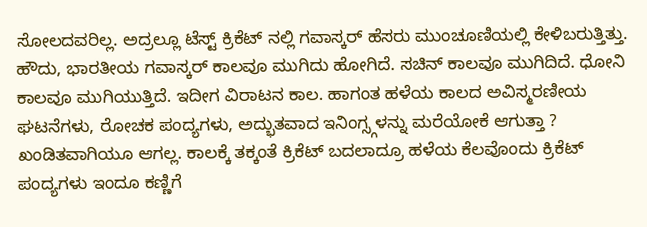ಸೋಲದವರಿಲ್ಲ. ಅದ್ರಲ್ಲೂ ಟೆಸ್ಟ್ ಕ್ರಿಕೆಟ್ ನಲ್ಲಿ ಗವಾಸ್ಕರ್ ಹೆಸರು ಮುಂಚೂಣಿಯಲ್ಲಿ ಕೇಳಿಬರುತ್ತಿತ್ತು.
ಹೌದು, ಭಾರತೀಯ ಗವಾಸ್ಕರ್ ಕಾಲವೂ ಮುಗಿದು ಹೋಗಿದೆ. ಸಚಿನ್ ಕಾಲವೂ ಮುಗಿದಿದೆ. ಧೋನಿ ಕಾಲವೂ ಮುಗಿಯುತ್ತಿದೆ. ಇದೀಗ ವಿರಾಟನ ಕಾಲ. ಹಾಗಂತ ಹಳೆಯ ಕಾಲದ ಅವಿಸ್ಮರಣೀಯ ಘಟನೆಗಳು, ರೋಚಕ ಪಂದ್ಯಗಳು, ಅದ್ಭುತವಾದ ಇನಿಂಗ್ಸ್ಗಳನ್ನು ಮರೆಯೋಕೆ ಆಗುತ್ತಾ ? ಖಂಡಿತವಾಗಿಯೂ ಆಗಲ್ಲ. ಕಾಲಕ್ಕೆ ತಕ್ಕಂತೆ ಕ್ರಿಕೆಟ್ ಬದಲಾದ್ರೂ ಹಳೆಯ ಕೆಲವೊಂದು ಕ್ರಿಕೆಟ್ ಪಂದ್ಯಗಳು ಇಂದೂ ಕಣ್ಣಿಗೆ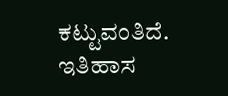ಕಟ್ಟುವಂತಿದೆ. ಇತಿಹಾಸ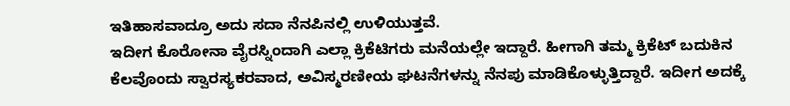ಇತಿಹಾಸವಾದ್ರೂ ಅದು ಸದಾ ನೆನಪಿನಲ್ಲಿ ಉಳಿಯುತ್ತವೆ.
ಇದೀಗ ಕೊರೋನಾ ವೈರಸ್ನಿಂದಾಗಿ ಎಲ್ಲಾ ಕ್ರಿಕೆಟಿಗರು ಮನೆಯಲ್ಲೇ ಇದ್ದಾರೆ. ಹೀಗಾಗಿ ತಮ್ಮ ಕ್ರಿಕೆಟ್ ಬದುಕಿನ ಕೆಲವೊಂದು ಸ್ವಾರಸ್ಯಕರವಾದ, ಅವಿಸ್ಮರಣೀಯ ಘಟನೆಗಳನ್ನು ನೆನಪು ಮಾಡಿಕೊಳ್ಳುತ್ತಿದ್ದಾರೆ. ಇದೀಗ ಅದಕ್ಕೆ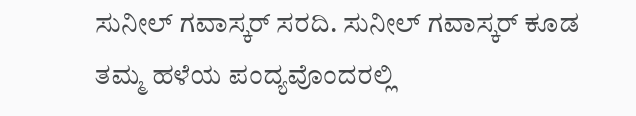ಸುನೀಲ್ ಗವಾಸ್ಕರ್ ಸರದಿ. ಸುನೀಲ್ ಗವಾಸ್ಕರ್ ಕೂಡ ತಮ್ಮ ಹಳೆಯ ಪಂದ್ಯವೊಂದರಲ್ಲಿ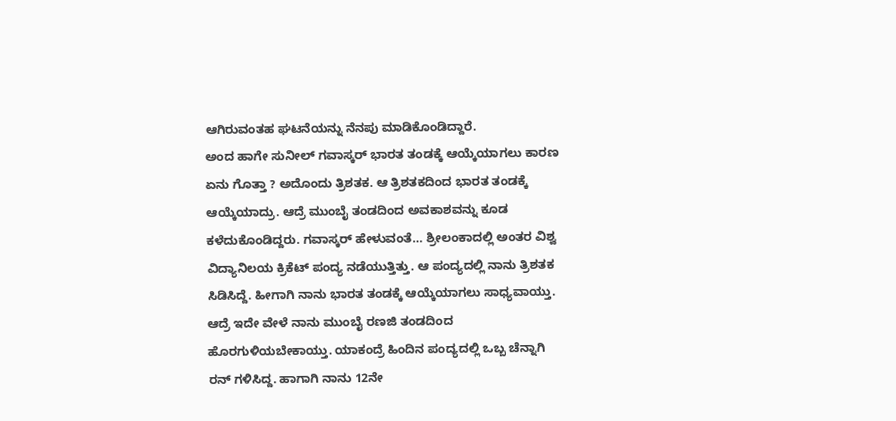ಆಗಿರುವಂತಹ ಘಟನೆಯನ್ನು ನೆನಪು ಮಾಡಿಕೊಂಡಿದ್ದಾರೆ.
ಅಂದ ಹಾಗೇ ಸುನೀಲ್ ಗವಾಸ್ಕರ್ ಭಾರತ ತಂಡಕ್ಕೆ ಆಯ್ಕೆಯಾಗಲು ಕಾರಣ ಏನು ಗೊತ್ತಾ ? ಅದೊಂದು ತ್ರಿಶತಕ. ಆ ತ್ರಿಶತಕದಿಂದ ಭಾರತ ತಂಡಕ್ಕೆ ಆಯ್ಕೆಯಾದ್ರು. ಆದ್ರೆ ಮುಂಬೈ ತಂಡದಿಂದ ಅವಕಾಶವನ್ನು ಕೂಡ ಕಳೆದುಕೊಂಡಿದ್ದರು. ಗವಾಸ್ಕರ್ ಹೇಳುವಂತೆ… ಶ್ರೀಲಂಕಾದಲ್ಲಿ ಅಂತರ ವಿಶ್ವ ವಿದ್ಯಾನಿಲಯ ಕ್ರಿಕೆಟ್ ಪಂದ್ಯ ನಡೆಯುತ್ತಿತ್ತು. ಆ ಪಂದ್ಯದಲ್ಲಿ ನಾನು ತ್ರಿಶತಕ ಸಿಡಿಸಿದ್ದೆ. ಹೀಗಾಗಿ ನಾನು ಭಾರತ ತಂಡಕ್ಕೆ ಆಯ್ಕೆಯಾಗಲು ಸಾಧ್ಯವಾಯ್ತು. ಆದ್ರೆ ಇದೇ ವೇಳೆ ನಾನು ಮುಂಬೈ ರಣಜಿ ತಂಡದಿಂದ ಹೊರಗುಳಿಯಬೇಕಾಯ್ತು. ಯಾಕಂದ್ರೆ ಹಿಂದಿನ ಪಂದ್ಯದಲ್ಲಿ ಒಬ್ಬ ಚೆನ್ನಾಗಿ ರನ್ ಗಳಿಸಿದ್ದ. ಹಾಗಾಗಿ ನಾನು 12ನೇ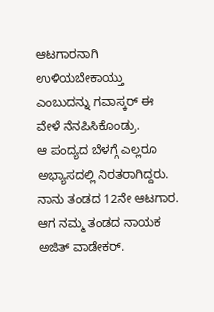ಆಟಗಾರನಾಗಿ ಉಳಿಯಬೇಕಾಯ್ತು ಎಂಬುದನ್ನು ಗವಾಸ್ಕರ್ ಈ ವೇಳೆ ನೆನಪಿಸಿಕೊಂಡ್ರು.
ಆ ಪಂದ್ಯದ ಬೆಳಗ್ಗೆ ಎಲ್ಲರೂ ಅಭ್ಯಾಸದಲ್ಲಿ ನಿರತರಾಗಿದ್ದರು. ನಾನು ತಂಡದ 12ನೇ ಆಟಗಾರ. ಆಗ ನಮ್ಮ ತಂಡದ ನಾಯಕ ಅಜಿತ್ ವಾಡೇಕರ್.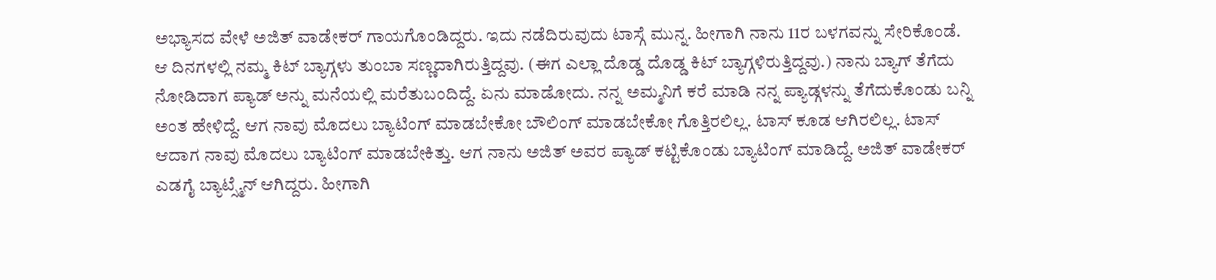ಅಭ್ಯಾಸದ ವೇಳೆ ಅಜಿತ್ ವಾಡೇಕರ್ ಗಾಯಗೊಂಡಿದ್ದರು. ಇದು ನಡೆದಿರುವುದು ಟಾಸ್ಗೆ ಮುನ್ನ. ಹೀಗಾಗಿ ನಾನು 11ರ ಬಳಗವನ್ನು ಸೇರಿಕೊಂಡೆ. ಆ ದಿನಗಳಲ್ಲಿ ನಮ್ಮ ಕಿಟ್ ಬ್ಯಾಗ್ಗಳು ತುಂಬಾ ಸಣ್ಣದಾಗಿರುತ್ತಿದ್ದವು. (ಈಗ ಎಲ್ಲಾ ದೊಡ್ಡ ದೊಡ್ಡ ಕಿಟ್ ಬ್ಯಾಗ್ಗಳಿರುತ್ತಿದ್ದವು.) ನಾನು ಬ್ಯಾಗ್ ತೆಗೆದು ನೋಡಿದಾಗ ಪ್ಯಾಡ್ ಅನ್ನು ಮನೆಯಲ್ಲಿ ಮರೆತುಬಂದಿದ್ದೆ. ಏನು ಮಾಡೋದು. ನನ್ನ ಅಮ್ಮನಿಗೆ ಕರೆ ಮಾಡಿ ನನ್ನ ಪ್ಯಾಡ್ಗಳನ್ನು ತೆಗೆದುಕೊಂಡು ಬನ್ನಿ ಅಂತ ಹೇಳಿದ್ದೆ. ಆಗ ನಾವು ಮೊದಲು ಬ್ಯಾಟಿಂಗ್ ಮಾಡಬೇಕೋ ಬೌಲಿಂಗ್ ಮಾಡಬೇಕೋ ಗೊತ್ತಿರಲಿಲ್ಲ. ಟಾಸ್ ಕೂಡ ಆಗಿರಲಿಲ್ಲ. ಟಾಸ್ ಆದಾಗ ನಾವು ಮೊದಲು ಬ್ಯಾಟಿಂಗ್ ಮಾಡಬೇಕಿತ್ತು. ಆಗ ನಾನು ಅಜಿತ್ ಅವರ ಪ್ಯಾಡ್ ಕಟ್ಟಿಕೊಂಡು ಬ್ಯಾಟಿಂಗ್ ಮಾಡಿದ್ದೆ. ಅಜಿತ್ ವಾಡೇಕರ್ ಎಡಗೈ ಬ್ಯಾಟ್ಸ್ಮೆನ್ ಆಗಿದ್ದರು. ಹೀಗಾಗಿ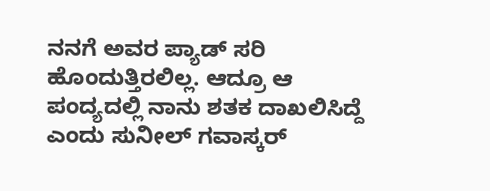ನನಗೆ ಅವರ ಪ್ಯಾಡ್ ಸರಿ ಹೊಂದುತ್ತಿರಲಿಲ್ಲ. ಆದ್ರೂ ಆ ಪಂದ್ಯದಲ್ಲಿ ನಾನು ಶತಕ ದಾಖಲಿಸಿದ್ದೆ ಎಂದು ಸುನೀಲ್ ಗವಾಸ್ಕರ್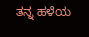ತನ್ನ ಹಳೆಯ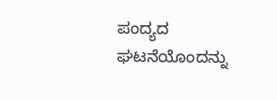ಪಂದ್ಯದ ಘಟನೆಯೊಂದನ್ನು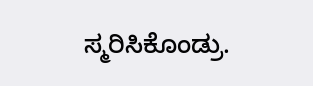ಸ್ಮರಿಸಿಕೊಂಡ್ರು.